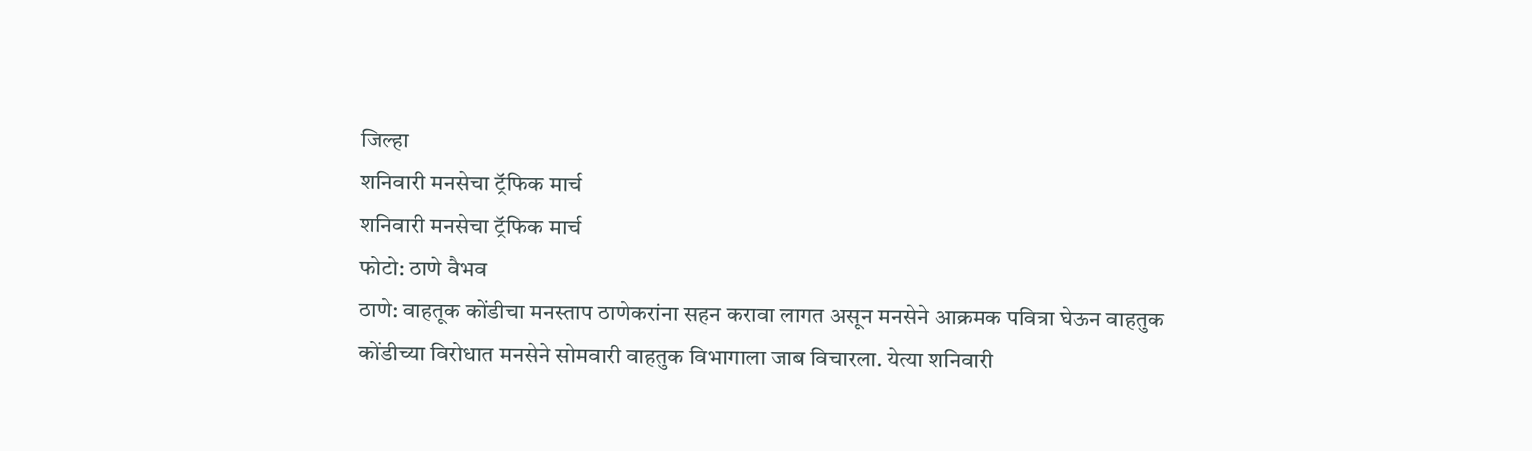जिल्हा
शनिवारी मनसेचा ट्रॅफिक मार्च
शनिवारी मनसेचा ट्रॅफिक मार्च
फोटो: ठाणे वैभव
ठाणे: वाहतूक कोंडीचा मनस्ताप ठाणेकरांना सहन करावा लागत असून मनसेने आक्रमक पवित्रा घेऊन वाहतुक कोंडीच्या विरोधात मनसेने सोमवारी वाहतुक विभागाला जाब विचारला. येत्या शनिवारी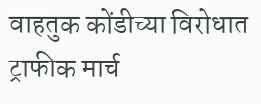वाहतुक कोंडीच्या विरोधात ट्राफीक मार्च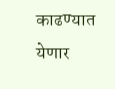काढण्यात येणार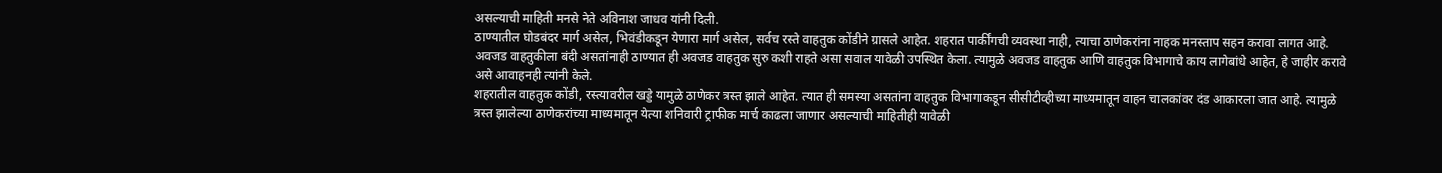असल्याची माहिती मनसे नेते अविनाश जाधव यांनी दिली.
ठाण्यातील घोडबंदर मार्ग असेल, भिवंडीकडून येणारा मार्ग असेल, सर्वच रस्ते वाहतुक कोंडीने ग्रासले आहेत. शहरात पार्कींगची व्यवस्था नाही, त्याचा ठाणेकरांना नाहक मनस्ताप सहन करावा लागत आहे. अवजड वाहतुकीला बंदी असतांनाही ठाण्यात ही अवजड वाहतुक सुरु कशी राहते असा सवाल यावेळी उपस्थित केला. त्यामुळे अवजड वाहतुक आणि वाहतुक विभागाचे काय लागेबांधे आहेत, हे जाहीर करावे असे आवाहनही त्यांनी केले.
शहरातील वाहतुक कोंडी, रस्त्यावरील खड्डे यामुळे ठाणेकर त्रस्त झाले आहेत. त्यात ही समस्या असतांना वाहतुक विभागाकडून सीसीटीव्हीच्या माध्यमातून वाहन चालकांवर दंड आकारला जात आहे. त्यामुळे त्रस्त झालेल्या ठाणेकरांच्या माध्यमातून येत्या शनिवारी ट्राफीक मार्च काढला जाणार असल्याची माहितीही यावेळी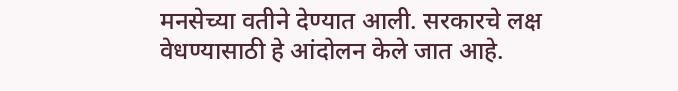मनसेच्या वतीने देण्यात आली. सरकारचे लक्ष वेधण्यासाठी हे आंदोलन केले जात आहे.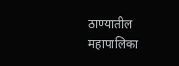ठाण्यातील महापालिका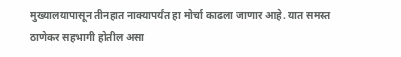मुख्यालयापासून तीनहात नाक्यापर्यंत हा मोर्चा काढला जाणार आहे. यात समस्त ठाणेकर सहभागी होतील असा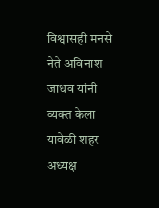विश्वासही मनसे नेते अविनाश जाधव यांनी व्यक्त केला यावेळी शहर अध्यक्ष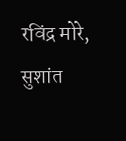रविंद्र मोरे, सुशांत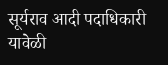सूर्यराव आदी पदाधिकारी यावेळी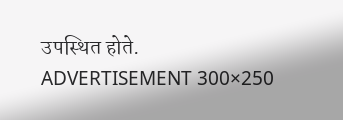उपस्थित होते.
ADVERTISEMENT 300×250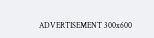ADVERTISEMENT 300x600